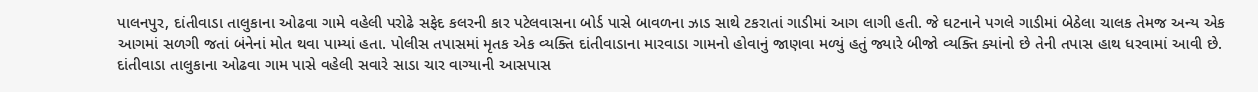પાલનપુર, દાંતીવાડા તાલુકાના ઓઢવા ગામે વહેલી પરોઢે સફેદ કલરની કાર પટેલવાસના બોર્ડ પાસે બાવળના ઝાડ સાથે ટકરાતાં ગાડીમાં આગ લાગી હતી. જે ઘટનાને પગલે ગાડીમાં બેઠેલા ચાલક તેમજ અન્ય એક આગમાં સળગી જતાં બંનેનાં મોત થવા પામ્યાં હતા. પોલીસ તપાસમાં મૃતક એક વ્યક્તિ દાંતીવાડાના મારવાડા ગામનો હોવાનું જાણવા મળ્યું હતું જ્યારે બીજો વ્યક્તિ ક્યાંનો છે તેની તપાસ હાથ ધરવામાં આવી છે.
દાંતીવાડા તાલુકાના ઓઢવા ગામ પાસે વહેલી સવારે સાડા ચાર વાગ્યાની આસપાસ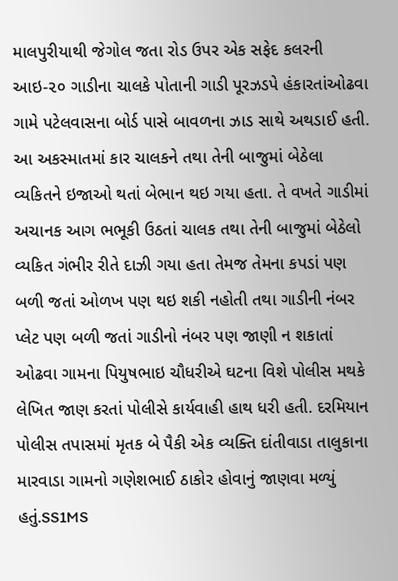માલપુરીયાથી જેગોલ જતા રોડ ઉપર એક સફેદ કલરની આઇ-૨૦ ગાડીના ચાલકે પોતાની ગાડી પૂરઝડપે હંકારતાંઓઢવા ગામે પટેલવાસના બોર્ડ પાસે બાવળના ઝાડ સાથે અથડાઈ હતી.
આ અકસ્માતમાં કાર ચાલકને તથા તેની બાજુમાં બેઠેલા વ્યકિતને ઇજાઓ થતાં બેભાન થઇ ગયા હતા. તે વખતે ગાડીમાં અચાનક આગ ભભૂકી ઉઠતાં ચાલક તથા તેની બાજુમાં બેઠેલો વ્યકિત ગંભીર રીતે દાઝી ગયા હતા તેમજ તેમના કપડાં પણ બળી જતાં ઓળખ પણ થઇ શકી નહોતી તથા ગાડીની નંબર પ્લેટ પણ બળી જતાં ગાડીનો નંબર પણ જાણી ન શકાતાં ઓઢવા ગામના પિયુષભાઇ ચૌધરીએ ઘટના વિશે પોલીસ મથકે લેખિત જાણ કરતાં પોલીસે કાર્યવાહી હાથ ધરી હતી. દરમિયાન પોલીસ તપાસમાં મૃતક બે પૈકી એક વ્યક્તિ દાંતીવાડા તાલુકાના મારવાડા ગામનો ગણેશભાઈ ઠાકોર હોવાનું જાણવા મળ્યું હતું.SS1MS